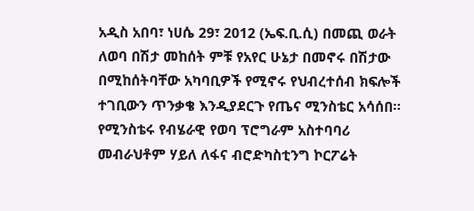አዲስ አበባ፣ ነሀሴ 29፣ 2012 (ኤፍ.ቢ.ሲ) በመጪ ወራት ለወባ በሽታ መከሰት ምቹ የአየር ሁኔታ በመኖሩ በሽታው በሚከሰትባቸው አካባቢዎች የሚኖሩ የህብረተሰብ ክፍሎች ተገቢውን ጥንቃቄ እንዲያደርጉ የጤና ሚንስቴር አሳሰበ።
የሚንስቴሩ የብሄራዊ የወባ ፕሮግራም አስተባባሪ መብራህቶም ሃይለ ለፋና ብሮድካስቲንግ ኮርፖሬት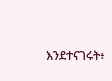እንደተናገሩት፥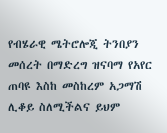የብሄራዊ ሜትሮሎጂ ትንበያን መሰረት በማድረግ ዝናባማ የአየር ጠባዩ እስከ መስከረም አጋማሽ ሊቆይ ስለሚችልና ይህም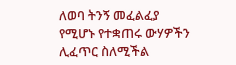ለወባ ትንኝ መፈልፈያ የሚሆኑ የተቋጠሩ ውሃዎችን ሊፈጥር ስለሚችል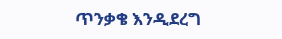ጥንቃቄ እንዲደረግ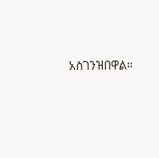አስገንዝበዋል።